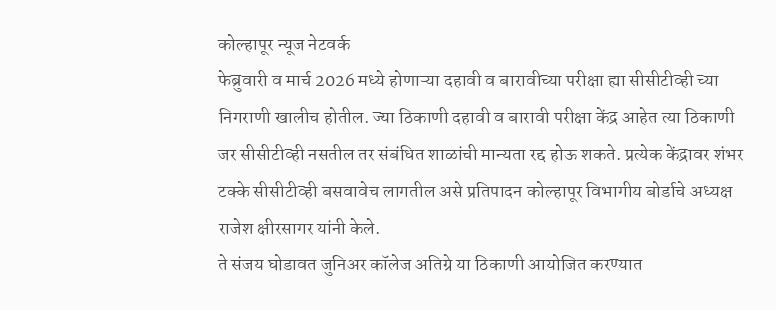कोल्हापूर न्यूज नेटवर्क
फेब्रुवारी व मार्च 2026 मध्ये होणाऱ्या दहावी व बारावीच्या परीक्षा ह्या सीसीटीव्ही च्या निगराणी खालीच होतील. ज्या ठिकाणी दहावी व बारावी परीक्षा केंद्र आहेत त्या ठिकाणी जर सीसीटीव्ही नसतील तर संबंधित शाळांची मान्यता रद्द होऊ शकते. प्रत्येक केंद्रावर शंभर टक्के सीसीटीव्ही बसवावेच लागतील असे प्रतिपादन कोल्हापूर विभागीय बोर्डाचे अध्यक्ष राजेश क्षीरसागर यांनी केले.
ते संजय घोडावत जुनिअर कॉलेज अतिग्रे या ठिकाणी आयोजित करण्यात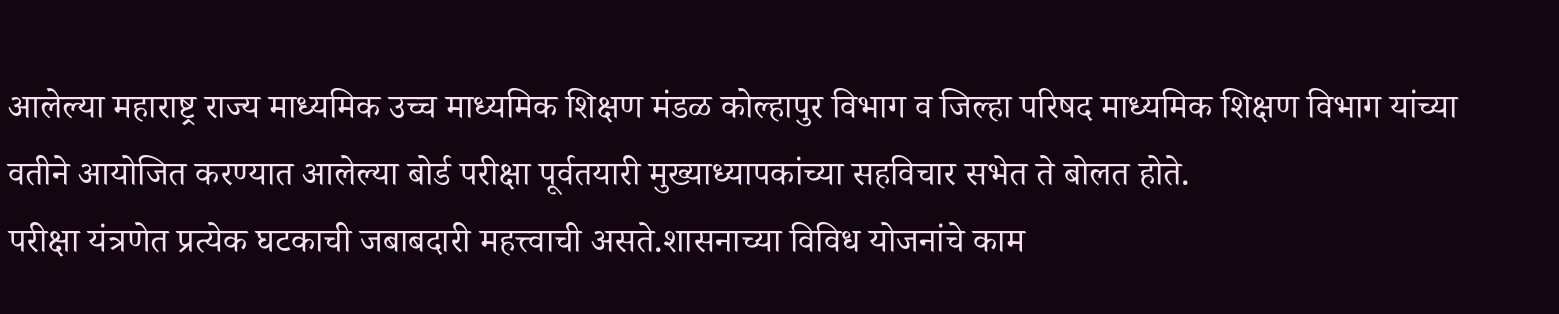आलेल्या महाराष्ट्र राज्य माध्यमिक उच्च माध्यमिक शिक्षण मंडळ कोल्हापुर विभाग व जिल्हा परिषद माध्यमिक शिक्षण विभाग यांच्या वतीने आयोजित करण्यात आलेल्या बोर्ड परीक्षा पूर्वतयारी मुख्याध्यापकांच्या सहविचार सभेत ते बोलत होते.
परीक्षा यंत्रणेत प्रत्येक घटकाची जबाबदारी महत्त्वाची असते.शासनाच्या विविध योजनांचे काम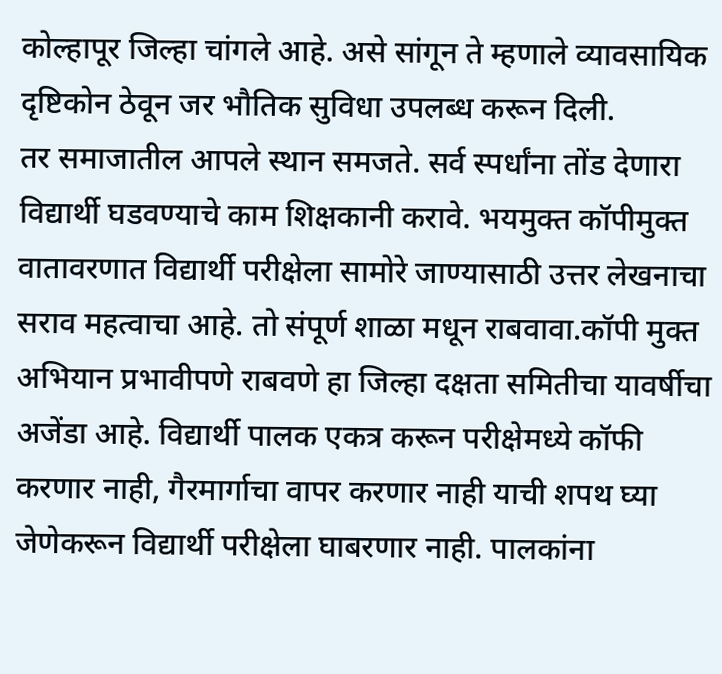कोल्हापूर जिल्हा चांगले आहे. असे सांगून ते म्हणाले व्यावसायिक दृष्टिकोन ठेवून जर भौतिक सुविधा उपलब्ध करून दिली.
तर समाजातील आपले स्थान समजते. सर्व स्पर्धांना तोंड देणारा विद्यार्थी घडवण्याचे काम शिक्षकानी करावे. भयमुक्त कॉपीमुक्त वातावरणात विद्यार्थी परीक्षेला सामोरे जाण्यासाठी उत्तर लेखनाचा सराव महत्वाचा आहे. तो संपूर्ण शाळा मधून राबवावा.कॉपी मुक्त अभियान प्रभावीपणे राबवणे हा जिल्हा दक्षता समितीचा यावर्षीचा अजेंडा आहे. विद्यार्थी पालक एकत्र करून परीक्षेमध्ये कॉफी करणार नाही, गैरमार्गाचा वापर करणार नाही याची शपथ घ्या जेणेकरून विद्यार्थी परीक्षेला घाबरणार नाही. पालकांना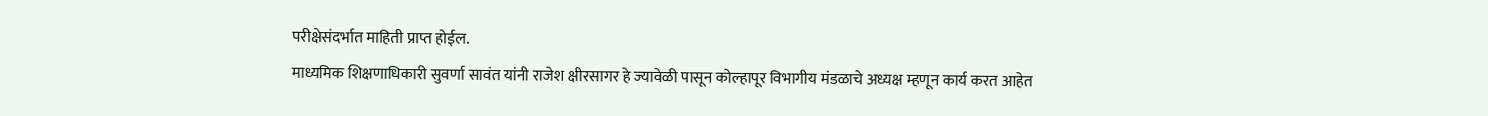परीक्षेसंदर्भात माहिती प्राप्त होईल.
माध्यमिक शिक्षणाधिकारी सुवर्णा सावंत यांनी राजेश क्षीरसागर हे ज्यावेळी पासून कोल्हापूर विभागीय मंडळाचे अध्यक्ष म्हणून कार्य करत आहेत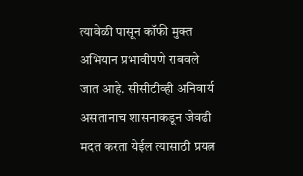त्यावेळी पासून कॉफी मुक्त अभियान प्रभावीपणे राबवले जात आहे. सीसीटीव्ही अनिवार्य असतानाच शासनाकडून जेवढी मदत करता येईल त्यासाठी प्रयत्न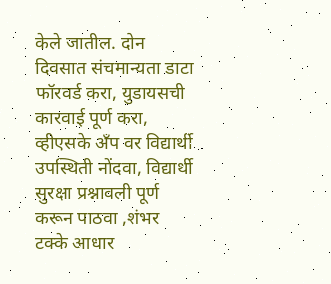केले जातील. दोन दिवसात संचमान्यता डाटा फॉरवर्ड करा, युडायसची कारवाई पूर्ण करा, व्हीएसके अँप वर विद्यार्थी उपस्थिती नोंदवा, विद्यार्थी सुरक्षा प्रश्नावली पूर्ण करून पाठवा ,शंभर टक्के आधार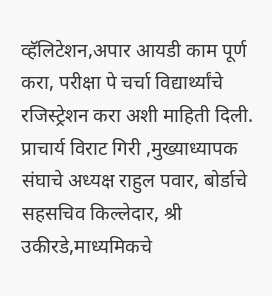व्हॅलिटेशन,अपार आयडी काम पूर्ण करा, परीक्षा पे चर्चा विद्यार्थ्यांचे रजिस्ट्रेशन करा अशी माहिती दिली.
प्राचार्य विराट गिरी ,मुख्याध्यापक संघाचे अध्यक्ष राहुल पवार, बोर्डाचे सहसचिव किल्लेदार, श्री उकीरडे,माध्यमिकचे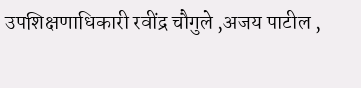उपशिक्षणाधिकारी रवींद्र चौगुले ,अजय पाटील ,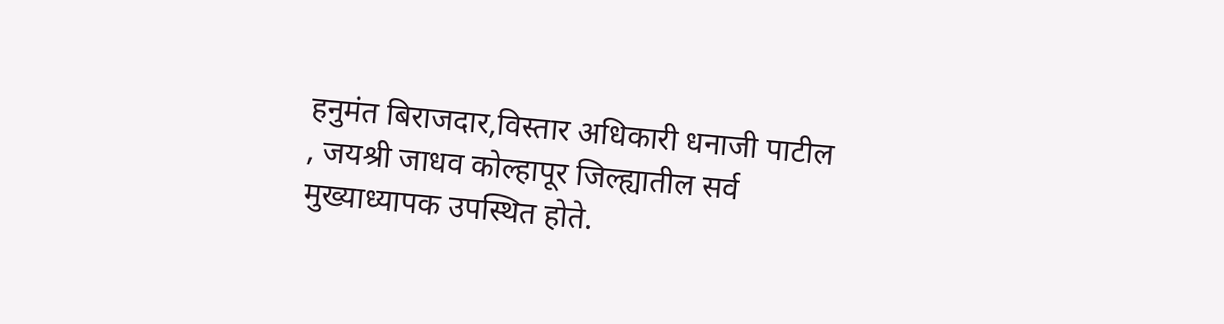हनुमंत बिराजदार,विस्तार अधिकारी धनाजी पाटील , जयश्री जाधव कोल्हापूर जिल्ह्यातील सर्व मुख्याध्यापक उपस्थित होते.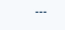---